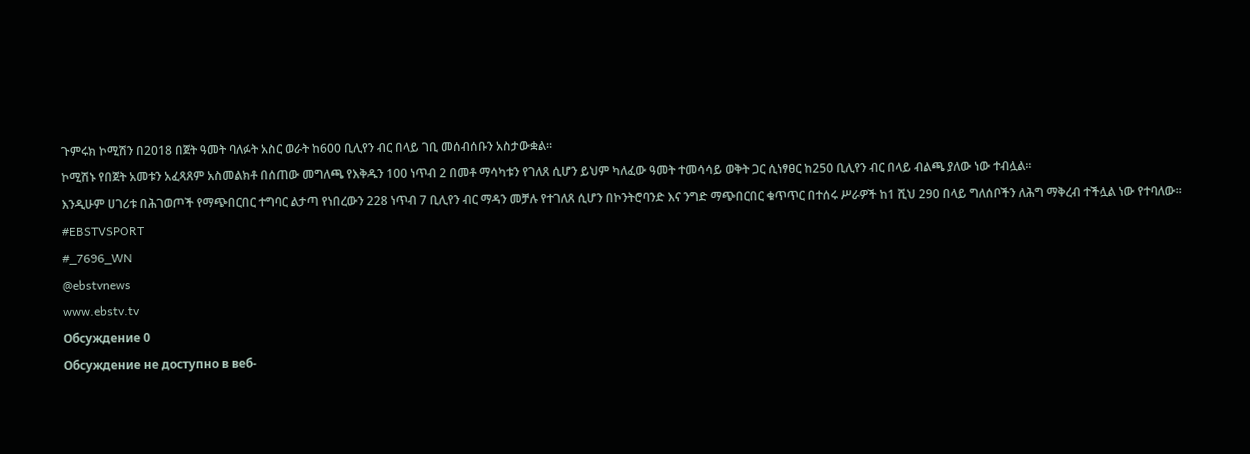ጉምሩክ ኮሚሽን በ2018 በጀት ዓመት ባለፉት አስር ወራት ከ600 ቢሊየን ብር በላይ ገቢ መሰብሰቡን አስታውቋል።
ኮሚሽኑ የበጀት አመቱን አፈጻጸም አስመልክቶ በሰጠው መግለጫ የእቅዱን 100 ነጥብ 2 በመቶ ማሳካቱን የገለጸ ሲሆን ይህም ካለፈው ዓመት ተመሳሳይ ወቅት ጋር ሲነፃፀር ከ250 ቢሊየን ብር በላይ ብልጫ ያለው ነው ተብሏል፡፡
እንዲሁም ሀገሪቱ በሕገወጦች የማጭበርበር ተግባር ልታጣ የነበረውን 228 ነጥብ 7 ቢሊየን ብር ማዳን መቻሉ የተገለጸ ሲሆን በኮንትሮባንድ እና ንግድ ማጭበርበር ቁጥጥር በተሰሩ ሥራዎች ከ1 ሺህ 290 በላይ ግለሰቦችን ለሕግ ማቅረብ ተችሏል ነው የተባለው።
#EBSTVSPORT
#_7696_WN
@ebstvnews
www.ebstv.tv
Обсуждение 0
Обсуждение не доступно в веб-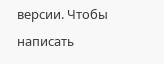версии. Чтобы написать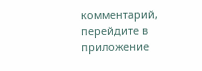комментарий, перейдите в приложение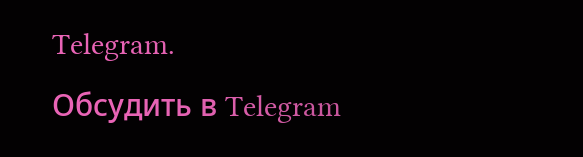Telegram.
Обсудить в Telegram